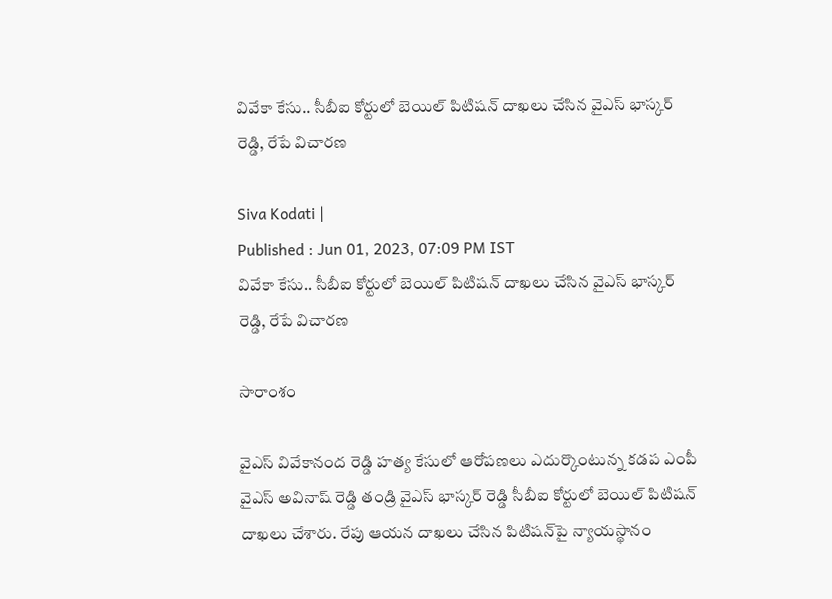వివేకా కేసు.. సీబీఐ కోర్టులో బెయిల్ పిటిషన్ దాఖలు చేసిన వైఎస్ భాస్కర్ రెడ్డి, రేపే విచారణ

Siva Kodati |
Published : Jun 01, 2023, 07:09 PM IST
వివేకా కేసు.. సీబీఐ కోర్టులో బెయిల్ పిటిషన్ దాఖలు చేసిన వైఎస్ భాస్కర్ రెడ్డి, రేపే విచారణ

సారాంశం

వైఎస్ వివేకానంద రెడ్డి హత్య కేసులో ఆరోపణలు ఎదుర్కొంటున్న కడప ఎంపీ వైఎస్ అవినాష్ రెడ్డి తండ్రి వైఎస్ భాస్కర్ రెడ్డి సీబీఐ కోర్టులో బెయిల్ పిటిషన్ దాఖలు చేశారు. రేపు ఆయన దాఖలు చేసిన పిటిషన్‌పై న్యాయస్థానం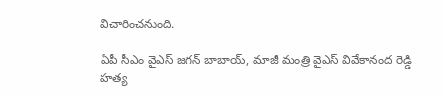విచారించనుంది.

ఏపీ సీఎం వైఎస్ జగన్ బాబాయ్, మాజీ మంత్రి వైఎస్ వివేకానంద రెడ్డి హత్య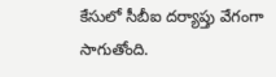కేసులో సీబీఐ దర్యాప్తు వేగంగా సాగుతోంది.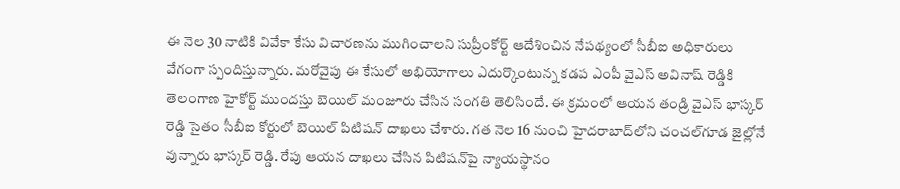ఈ నెల 30 నాటికి వివేకా కేసు విచారణను ముగించాలని సుప్రీంకోర్ట్ ఆదేశించిన నేపథ్యంలో సీబీఐ అధికారులు వేగంగా స్పందిస్తున్నారు. మరోవైపు ఈ కేసులో అభియోగాలు ఎదుర్కొంటున్న కడప ఎంపీ వైఎస్ అవినాష్ రెడ్డికి తెలంగాణ హైకోర్ట్ ముందస్తు బెయిల్ మంజూరు చేసిన సంగతి తెలిసిందే. ఈ క్రమంలో ఆయన తండ్రి వైఎస్ భాస్కర్ రెడ్డి సైతం సీబీఐ కోర్టులో బెయిల్ పిటిషన్ దాఖలు చేశారు. గత నెల 16 నుంచి హైదరాబాద్‌లోని చంచల్‌గూడ జైల్లోనే వున్నారు భాస్కర్ రెడ్డి. రేపు ఆయన దాఖలు చేసిన పిటిషన్‌పై న్యాయస్థానం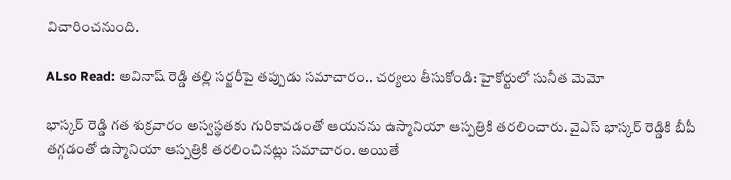విచారించనుంది.

ALso Read: అవినాష్ రెడ్డి తల్లి సర్జరీపై తప్పుడు సమాచారం.. చర్యలు తీసుకోండి: హైకోర్టులో సునీత మెమో

భాస్కర్ రెడ్డి గత శుక్రవారం అస్వస్థతకు గురికావడంతో ఆయనను ఉస్మానియా ఆస్పత్రికి తరలించారు. వైఎస్ భాస్కర్ రెడ్డికి బీపీ తగ్గడంతో ఉస్మానియా ఆస్పత్రికి తరలించినట్లు సమాచారం. అయితే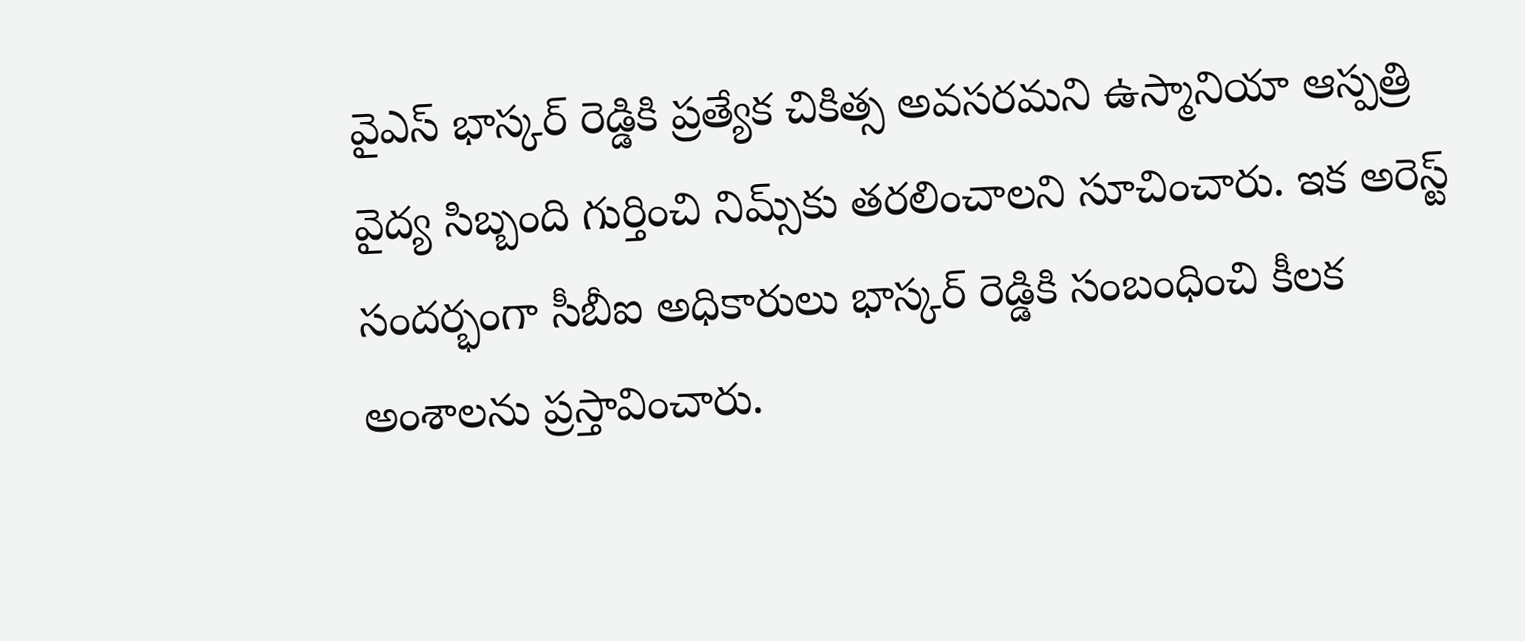వైఎస్ భాస్కర్ రెడ్డికి ప్రత్యేక చికిత్స అవసరమని ఉస్మానియా ఆస్పత్రి వైద్య సిబ్బంది గుర్తించి నిమ్స్‌కు తరలించాలని సూచించారు. ఇక అరెస్ట్ సందర్భంగా సీబీఐ అధికారులు భాస్కర్ రెడ్డికి సంబంధించి కీలక అంశాలను ప్రస్తావించారు.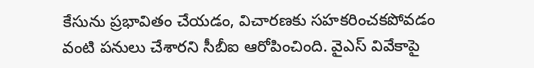కేసును ప్రభావితం చేయడం, విచారణకు సహకరించకపోవడం వంటి పనులు చేశారని సీబీఐ ఆరోపించింది. వైఎస్ వివేకాపై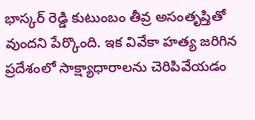భాస్కర్ రెడ్డి కుటుంబం తీవ్ర అసంతృప్తితో వుందని పేర్కొంది. ఇక వివేకా హత్య జరిగిన ప్రదేశంలో సాక్ష్యాధారాలను చెరిపివేయడం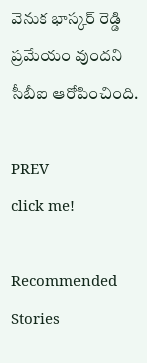వెనుక భాస్కర్ రెడ్డి ప్రమేయం వుందని సీబీఐ ఆరోపించింది.

PREV
click me!

Recommended Stories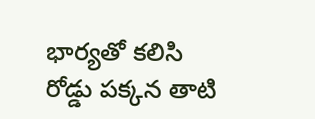భార్యతో కలిసి రోడ్డు పక్కన తాటి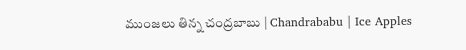ముంజలు తిన్న చంద్రబాబు | Chandrababu | Ice Apples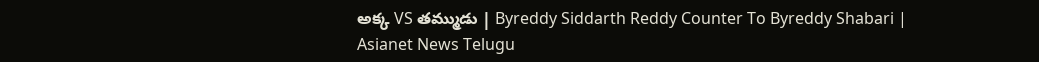అక్క VS తమ్ముడు | Byreddy Siddarth Reddy Counter To Byreddy Shabari | Asianet News Telugu